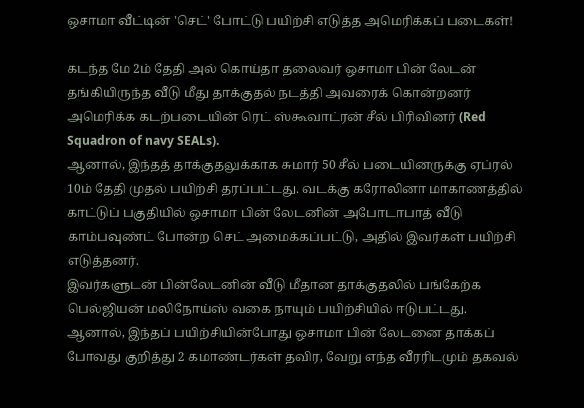ஒசாமா வீட்டின் 'செட்' போட்டு பயிற்சி எடுத்த அமெரிக்கப் படைகள்!

கடந்த மே 2ம் தேதி அல் கொய்தா தலைவர் ஒசாமா பின் லேடன் தங்கியிருந்த வீடு மீது தாக்குதல் நடத்தி அவரைக் கொன்றனர் அமெரிக்க கடற்படையின் ரெட் ஸ்கூவாட்ரன் சீல் பிரிவினர் (Red Squadron of navy SEALs).
ஆனால், இந்தத் தாக்குதலுக்காக சுமார் 50 சீல் படையினருக்கு ஏப்ரல் 10ம் தேதி முதல் பயிற்சி தரப்பட்டது. வடக்கு கரோலினா மாகாணத்தில் காட்டுப் பகுதியில் ஒசாமா பின் லேடனின் அபோடாபாத் வீடு காம்பவுண்ட் போன்ற செட் அமைக்கப்பட்டு, அதில் இவர்கள் பயிற்சி எடுத்தனர்.
இவர்களுடன் பின்லேடனின் வீடு மீதான தாக்குதலில் பங்கேற்க பெல்ஜியன் மலிநோய்ஸ் வகை நாயும் பயிற்சியில் ஈடுபட்டது.
ஆனால், இந்தப் பயிற்சியின்போது ஒசாமா பின் லேடனை தாக்கப் போவது குறித்து 2 கமாண்டர்கள் தவிர, வேறு எந்த வீரரிடமும் தகவல்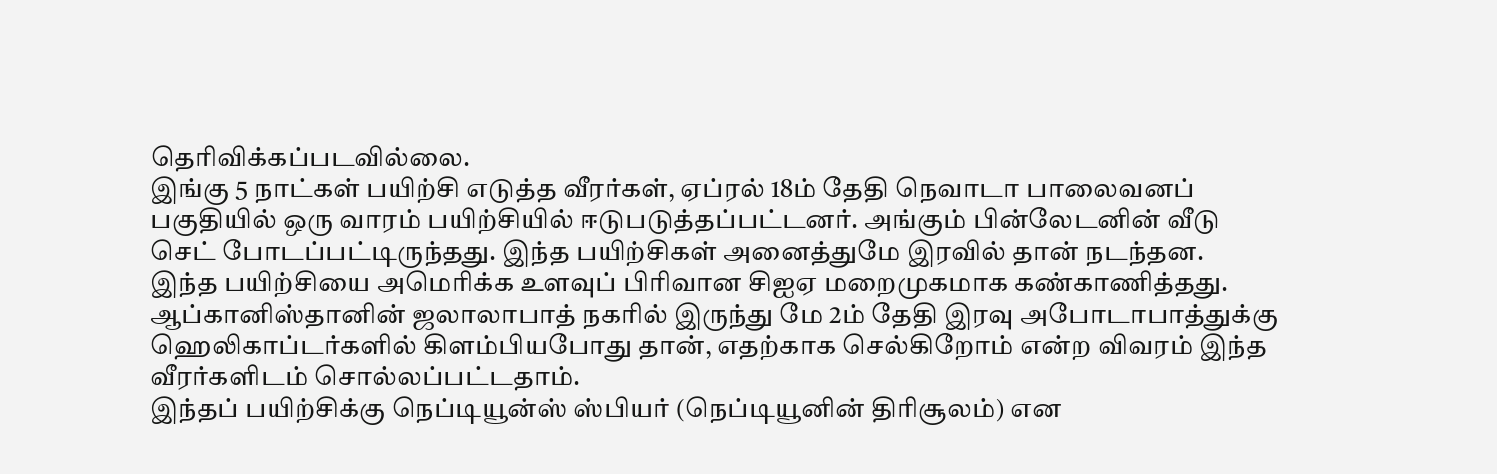தெரிவிக்கப்படவில்லை.
இங்கு 5 நாட்கள் பயிற்சி எடுத்த வீரர்கள், ஏப்ரல் 18ம் தேதி நெவாடா பாலைவனப் பகுதியில் ஒரு வாரம் பயிற்சியில் ஈடுபடுத்தப்பட்டனர். அங்கும் பின்லேடனின் வீடு செட் போடப்பட்டிருந்தது. இந்த பயிற்சிகள் அனைத்துமே இரவில் தான் நடந்தன.
இந்த பயிற்சியை அமெரிக்க உளவுப் பிரிவான சிஐஏ மறைமுகமாக கண்காணித்தது. ஆப்கானிஸ்தானின் ஜலாலாபாத் நகரில் இருந்து மே 2ம் தேதி இரவு அபோடாபாத்துக்கு ஹெலிகாப்டர்களில் கிளம்பியபோது தான், எதற்காக செல்கிறோம் என்ற விவரம் இந்த வீரர்களிடம் சொல்லப்பட்டதாம்.
இந்தப் பயிற்சிக்கு நெப்டியூன்ஸ் ஸ்பியர் (நெப்டியூனின் திரிசூலம்) என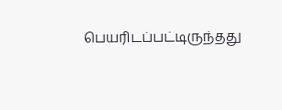பெயரிடப்பட்டிருந்தது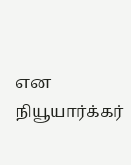என நியூயார்க்கர்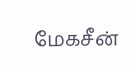மேகசீன்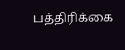பத்திரிக்கை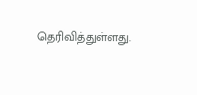தெரிவித்துள்ளது.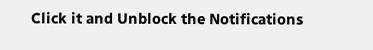Click it and Unblock the Notifications